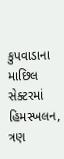કુપવાડાના માછિલ સેક્ટરમાં હિમસ્ખલન, ત્રણ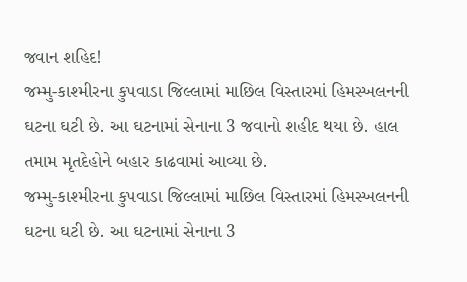જવાન શહિદ!
જમ્મુ-કાશ્મીરના કુપવાડા જિલ્લામાં માછિલ વિસ્તારમાં હિમસ્ખલનની ઘટના ઘટી છે. આ ઘટનામાં સેનાના 3 જવાનો શહીદ થયા છે. હાલ તમામ મૃતદેહોને બહાર કાઢવામાં આવ્યા છે.
જમ્મુ-કાશ્મીરના કુપવાડા જિલ્લામાં માછિલ વિસ્તારમાં હિમસ્ખલનની ઘટના ઘટી છે. આ ઘટનામાં સેનાના 3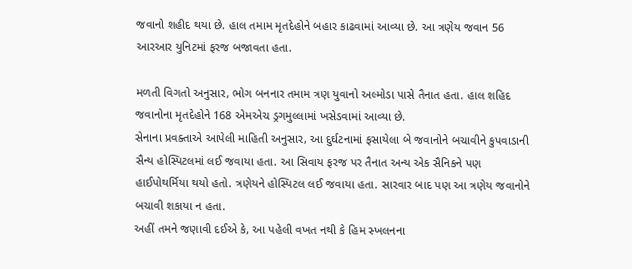જવાનો શહીદ થયા છે. હાલ તમામ મૃતદેહોને બહાર કાઢવામાં આવ્યા છે. આ ત્રણેય જવાન 56 આરઆર યુનિટમાં ફરજ બજાવતા હતા.

મળતી વિગતો અનુસાર, ભોગ બનનાર તમામ ત્રણ યુવાનો અલ્મોડા પાસે તૈનાત હતા. હાલ શહિદ જવાનોના મૃતદેહોને 168 એમએચ ડ્રગમુલ્લામાં ખસેડવામાં આવ્યા છે.
સેનાના પ્રવક્તાએ આપેલી માહિતી અનુસાર, આ દુર્ઘટનામાં ફસાયેલા બે જવાનોને બચાવીને કુપવાડાની સૈન્ય હોસ્પિટલમાં લઈ જવાયા હતા. આ સિવાય ફરજ પર તૈનાત અન્ય એક સૈનિકને પણ હાઈપોથર્મિયા થયો હતો. ત્રણેયને હોસ્પિટલ લઈ જવાયા હતા. સારવાર બાદ પણ આ ત્રણેય જવાનોને બચાવી શકાયા ન હતા.
અહીં તમને જણાવી દઈએ કે, આ પહેલી વખત નથી કે હિમ સ્ખલનના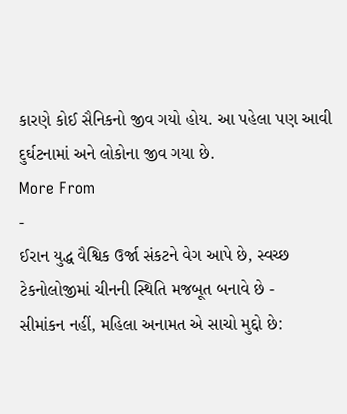કારણે કોઈ સૈનિકનો જીવ ગયો હોય. આ પહેલા પણ આવી દુર્ઘટનામાં અને લોકોના જીવ ગયા છે.
More From
-
ઈરાન યુદ્ધ વૈશ્વિક ઉર્જા સંકટને વેગ આપે છે, સ્વચ્છ ટેકનોલોજીમાં ચીનની સ્થિતિ મજબૂત બનાવે છે -
સીમાંકન નહીં, મહિલા અનામત એ સાચો મુદ્દો છે: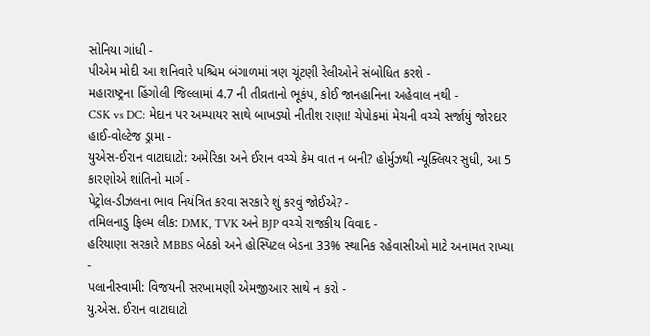સોનિયા ગાંધી -
પીએમ મોદી આ શનિવારે પશ્ચિમ બંગાળમાં ત્રણ ચૂંટણી રેલીઓને સંબોધિત કરશે -
મહારાષ્ટ્રના હિંગોલી જિલ્લામાં 4.7 ની તીવ્રતાનો ભૂકંપ, કોઈ જાનહાનિના અહેવાલ નથી -
CSK vs DC: મેદાન પર અમ્પાયર સાથે બાખડ્યો નીતીશ રાણા! ચેપોકમાં મેચની વચ્ચે સર્જાયું જોરદાર હાઈ-વોલ્ટેજ ડ્રામા -
યુએસ-ઈરાન વાટાઘાટો: અમેરિકા અને ઈરાન વચ્ચે કેમ વાત ન બની? હોર્મુઝથી ન્યૂક્લિયર સુધી, આ 5 કારણોએ શાંતિનો માર્ગ -
પેટ્રોલ-ડીઝલના ભાવ નિયંત્રિત કરવા સરકારે શું કરવું જોઈએ? -
તમિલનાડુ ફિલ્મ લીક: DMK, TVK અને BJP વચ્ચે રાજકીય વિવાદ -
હરિયાણા સરકારે MBBS બેઠકો અને હોસ્પિટલ બેડના 33% સ્થાનિક રહેવાસીઓ માટે અનામત રાખ્યા -
પલાનીસ્વામી: વિજયની સરખામણી એમજીઆર સાથે ન કરો -
યુ.એસ. ઈરાન વાટાઘાટો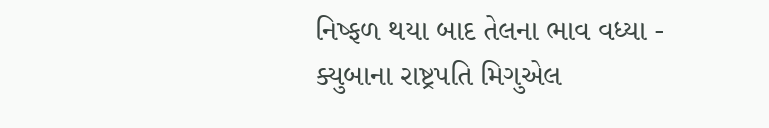નિષ્ફળ થયા બાદ તેલના ભાવ વધ્યા -
ક્યુબાના રાષ્ટ્રપતિ મિગુએલ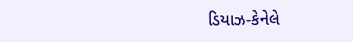ડિયાઝ-કેનેલે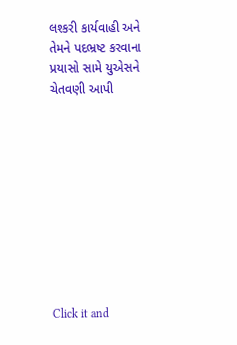લશ્કરી કાર્યવાહી અને તેમને પદભ્રષ્ટ કરવાના પ્રયાસો સામે યુએસને ચેતવણી આપી










Click it and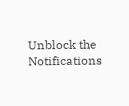Unblock the Notifications